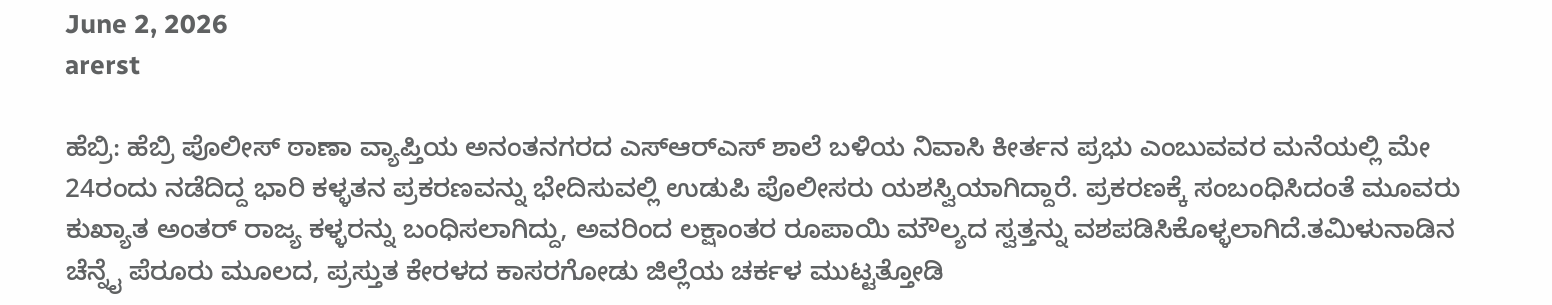June 2, 2026
arerst

ಹೆಬ್ರಿ: ಹೆಬ್ರಿ ಪೊಲೀಸ್ ಠಾಣಾ ವ್ಯಾಪ್ತಿಯ ಅನಂತನಗರದ ಎಸ್‌ಆರ್‌ಎಸ್ ಶಾಲೆ ಬಳಿಯ ನಿವಾಸಿ ಕೀರ್ತನ ಪ್ರಭು ಎಂಬುವವರ ಮನೆಯಲ್ಲಿ ಮೇ 24ರಂದು ನಡೆದಿದ್ದ ಭಾರಿ ಕಳ್ಳತನ ಪ್ರಕರಣವನ್ನು ಭೇದಿಸುವಲ್ಲಿ ಉಡುಪಿ ಪೊಲೀಸರು ಯಶಸ್ವಿಯಾಗಿದ್ದಾರೆ. ಪ್ರಕರಣಕ್ಕೆ ಸಂಬಂಧಿಸಿದಂತೆ ಮೂವರು ಕುಖ್ಯಾತ ಅಂತರ್ ರಾಜ್ಯ ಕಳ್ಳರನ್ನು ಬಂಧಿಸಲಾಗಿದ್ದು, ಅವರಿಂದ ಲಕ್ಷಾಂತರ ರೂಪಾಯಿ ಮೌಲ್ಯದ ಸ್ವತ್ತನ್ನು ವಶಪಡಿಸಿಕೊಳ್ಳಲಾಗಿದೆ.ತಮಿಳುನಾಡಿನ ಚೆನ್ನೈ ಪೆರೂರು ಮೂಲದ, ಪ್ರಸ್ತುತ ಕೇರಳದ ಕಾಸರಗೋಡು ಜಿಲ್ಲೆಯ ಚರ್ಕಳ ಮುಟ್ಟತ್ತೋಡಿ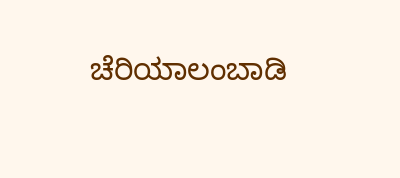ಚೆರಿಯಾಲಂಬಾಡಿ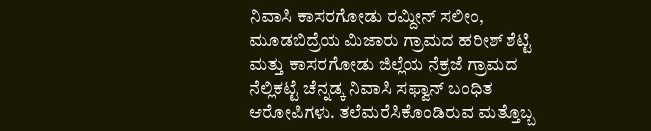ನಿವಾಸಿ ಕಾಸರಗೋಡು ರಮ್ದೀನ್ ಸಲೀಂ, ಮೂಡಬಿದ್ರೆಯ ಮಿಜಾರು ಗ್ರಾಮದ ಹರೀಶ್ ಶೆಟ್ಟಿ ಮತ್ತು ಕಾಸರಗೋಡು ಜಿಲ್ಲೆಯ ನೆಕ್ರಜೆ ಗ್ರಾಮದ ನೆಲ್ಲಿಕಟ್ಟೆ ಚೆನ್ನಡ್ಕ ನಿವಾಸಿ ಸಫ್ವಾನ್ ಬಂಧಿತ ಆರೋಪಿಗಳು. ತಲೆಮರೆಸಿಕೊಂಡಿರುವ ಮತ್ತೊಬ್ಬ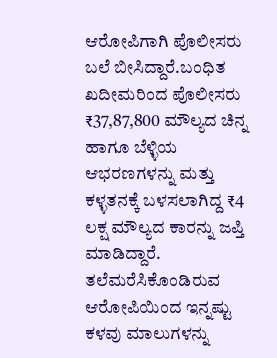ಆರೋಪಿಗಾಗಿ ಪೊಲೀಸರು ಬಲೆ ಬೀಸಿದ್ದಾರೆ.ಬಂಧಿತ ಖದೀಮರಿಂದ ಪೊಲೀಸರು ₹37,87,800 ಮೌಲ್ಯದ ಚಿನ್ನ ಹಾಗೂ ಬೆಳ್ಳಿಯ ಆಭರಣಗಳನ್ನು ಮತ್ತು ಕಳ್ಳತನಕ್ಕೆ ಬಳಸಲಾಗಿದ್ದ ₹4 ಲಕ್ಷ ಮೌಲ್ಯದ ಕಾರನ್ನು ಜಪ್ತಿ ಮಾಡಿದ್ದಾರೆ. ತಲೆಮರೆಸಿಕೊಂಡಿರುವ ಆರೋಪಿಯಿಂದ ಇನ್ನಷ್ಟು ಕಳವು ಮಾಲುಗಳನ್ನು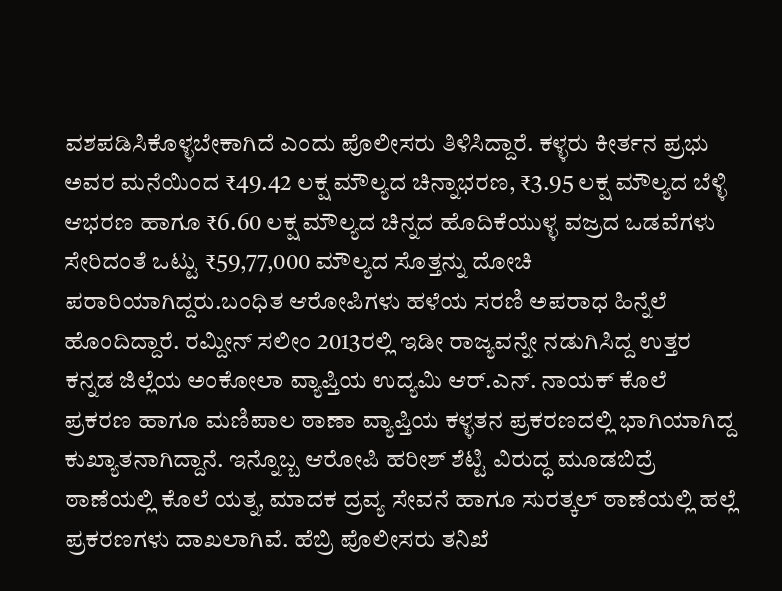ವಶಪಡಿಸಿಕೊಳ್ಳಬೇಕಾಗಿದೆ ಎಂದು ಪೊಲೀಸರು ತಿಳಿಸಿದ್ದಾರೆ. ಕಳ್ಳರು ಕೀರ್ತನ ಪ್ರಭು ಅವರ ಮನೆಯಿಂದ ₹49.42 ಲಕ್ಷ ಮೌಲ್ಯದ ಚಿನ್ನಾಭರಣ, ₹3.95 ಲಕ್ಷ ಮೌಲ್ಯದ ಬೆಳ್ಳಿ ಆಭರಣ ಹಾಗೂ ₹6.60 ಲಕ್ಷ ಮೌಲ್ಯದ ಚಿನ್ನದ ಹೊದಿಕೆಯುಳ್ಳ ವಜ್ರದ ಒಡವೆಗಳು ಸೇರಿದಂತೆ ಒಟ್ಟು ₹59,77,000 ಮೌಲ್ಯದ ಸೊತ್ತನ್ನು ದೋಚಿ ಪರಾರಿಯಾಗಿದ್ದರು.ಬಂಧಿತ ಆರೋಪಿಗಳು ಹಳೆಯ ಸರಣಿ ಅಪರಾಧ ಹಿನ್ನೆಲೆ ಹೊಂದಿದ್ದಾರೆ. ರಮ್ದೀನ್ ಸಲೀಂ 2013ರಲ್ಲಿ ಇಡೀ ರಾಜ್ಯವನ್ನೇ ನಡುಗಿಸಿದ್ದ ಉತ್ತರ ಕನ್ನಡ ಜಿಲ್ಲೆಯ ಅಂಕೋಲಾ ವ್ಯಾಪ್ತಿಯ ಉದ್ಯಮಿ ಆರ್.ಎನ್. ನಾಯಕ್ ಕೊಲೆ ಪ್ರಕರಣ ಹಾಗೂ ಮಣಿಪಾಲ ಠಾಣಾ ವ್ಯಾಪ್ತಿಯ ಕಳ್ಳತನ ಪ್ರಕರಣದಲ್ಲಿ ಭಾಗಿಯಾಗಿದ್ದ ಕುಖ್ಯಾತನಾಗಿದ್ದಾನೆ. ಇನ್ನೊಬ್ಬ ಆರೋಪಿ ಹರೀಶ್ ಶೆಟ್ಟಿ ವಿರುದ್ಧ ಮೂಡಬಿದ್ರೆ ಠಾಣೆಯಲ್ಲಿ ಕೊಲೆ ಯತ್ನ, ಮಾದಕ ದ್ರವ್ಯ ಸೇವನೆ ಹಾಗೂ ಸುರತ್ಕಲ್ ಠಾಣೆಯಲ್ಲಿ ಹಲ್ಲೆ ಪ್ರಕರಣಗಳು ದಾಖಲಾಗಿವೆ. ಹೆಬ್ರಿ ಪೊಲೀಸರು ತನಿಖೆ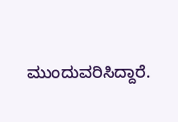ಮುಂದುವರಿಸಿದ್ದಾರೆ.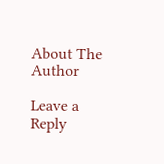About The Author

Leave a Reply